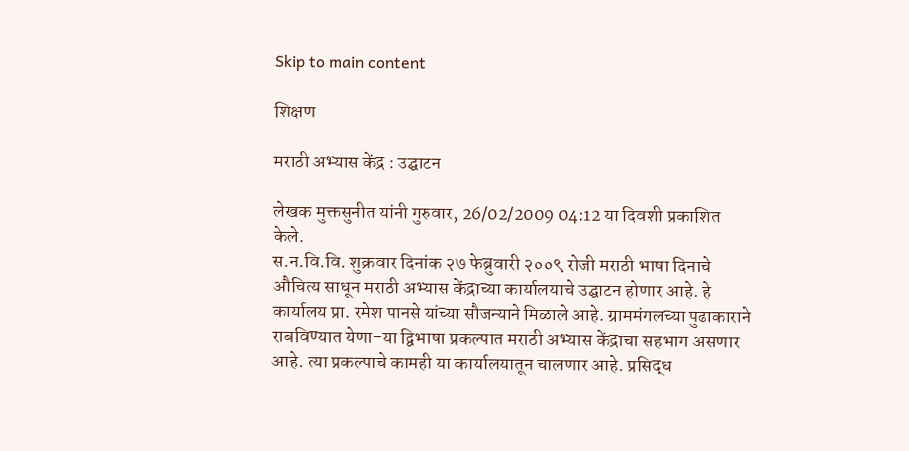Skip to main content

शिक्षण

मराठी अभ्यास केंद्र : उद्घाटन

लेखक मुक्तसुनीत यांनी गुरुवार, 26/02/2009 04:12 या दिवशी प्रकाशित केले.
स.न.वि.वि. शुक्रवार दिनांक २७ फेब्रुवारी २००९ रोजी मराठी भाषा दिनाचे औचित्य साधून मराठी अभ्यास केंद्राच्या कार्यालयाचे उद्घाटन होणार आहे. हे कार्यालय प्रा. रमेश पानसे यांच्या सौजन्याने मिळाले आहे. ग्राममंगलच्या पुढाकाराने राबविण्यात येणा-या द्विभाषा प्रकल्पात मराठी अभ्यास केंद्राचा सहभाग असणार आहे. त्या प्रकल्पाचे कामही या कार्यालयातून चालणार आहे. प्रसिद्ध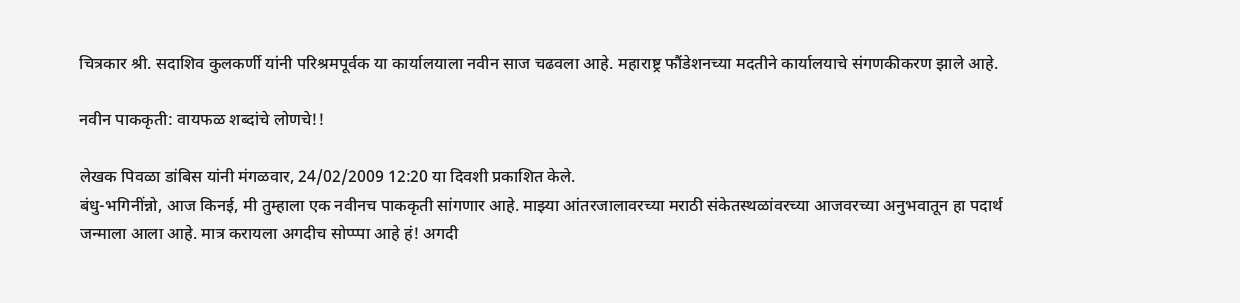चित्रकार श्री. सदाशिव कुलकर्णी यांनी परिश्रमपूर्वक या कार्यालयाला नवीन साज चढवला आहे. महाराष्ट्र फौंडेशनच्या मदतीने कार्यालयाचे संगणकीकरण झाले आहे.

नवीन पाककृती: वायफळ शब्दांचे लोणचे!!

लेखक पिवळा डांबिस यांनी मंगळवार, 24/02/2009 12:20 या दिवशी प्रकाशित केले.
बंधु-भगिनींन्नो, आज किनई, मी तुम्हाला एक नवीनच पाककृती सांगणार आहे. माझ्या आंतरजालावरच्या मराठी संकेतस्थळांवरच्या आजवरच्या अनुभवातून हा पदार्थ जन्माला आला आहे. मात्र करायला अगदीच सोप्प्पा आहे हं! अगदी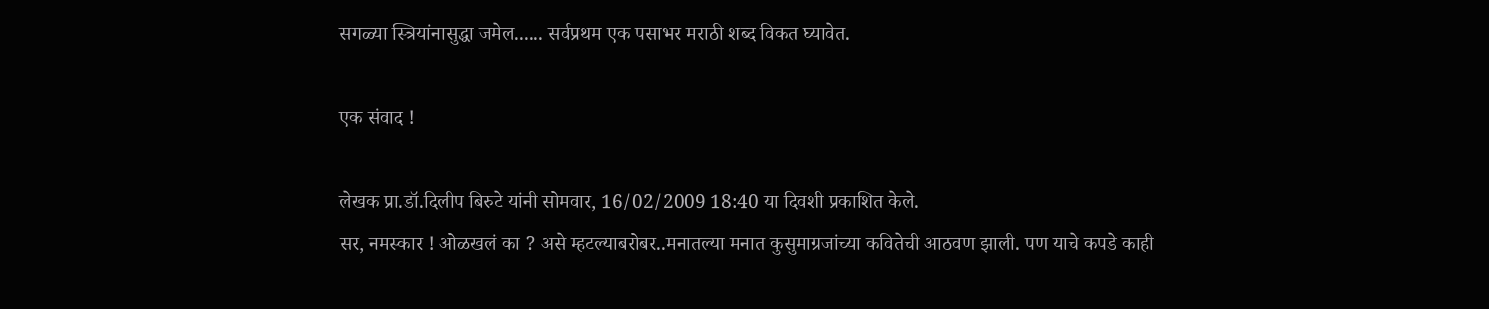सगळ्या स्त्रियांनासुद्धा जमेल...... सर्वप्रथम एक पसाभर मराठी शब्द विकत घ्यावेत.

एक संवाद !

लेखक प्रा.डॉ.दिलीप बिरुटे यांनी सोमवार, 16/02/2009 18:40 या दिवशी प्रकाशित केले.
सर, नमस्कार ! ओळखलं का ? असे म्हटल्याबरोबर..मनातल्या मनात कुसुमाग्रजांच्या कवितेची आठवण झाली. पण याचे कपडे काही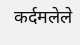कर्दमलेले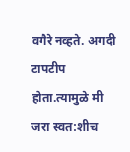वगैरे नव्हते. अगदी टापटीप होता.त्यामुळे मी जरा स्वत:शीच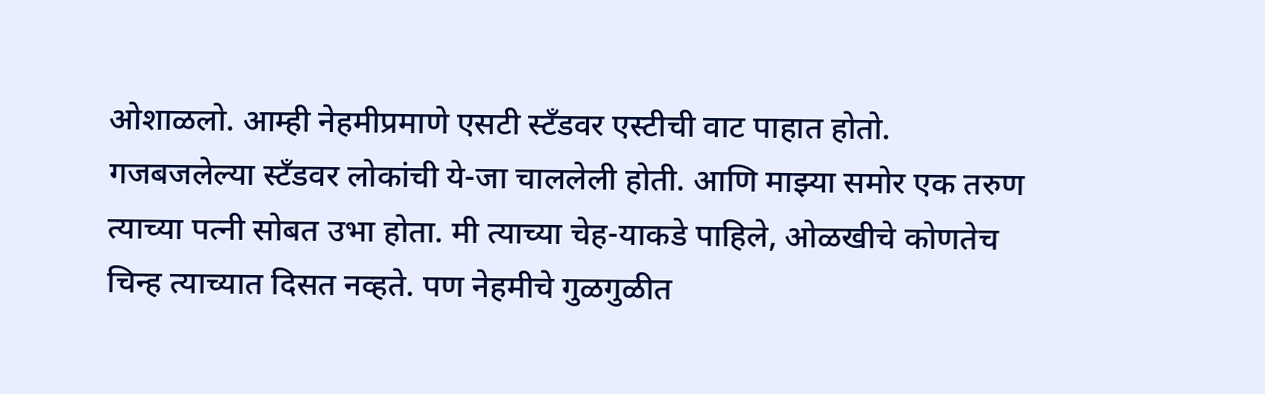ओशाळलो. आम्ही नेहमीप्रमाणे एसटी स्टँडवर एस्टीची वाट पाहात होतो. गजबजलेल्या स्टँडवर लोकांची ये-जा चाललेली होती. आणि माझ्या समोर एक तरुण त्याच्या पत्नी सोबत उभा होता. मी त्याच्या चेह-याकडे पाहिले, ओळखीचे कोणतेच चिन्ह त्याच्यात दिसत नव्हते. पण नेहमीचे गुळगुळीत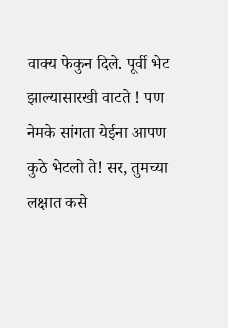वाक्य फेकुन दिले. पूर्वी भेट झाल्यासारखी वाटते ! पण नेमके सांगता येईना आपण कुठे भेटलो ते! सर, तुमच्या लक्षात कसे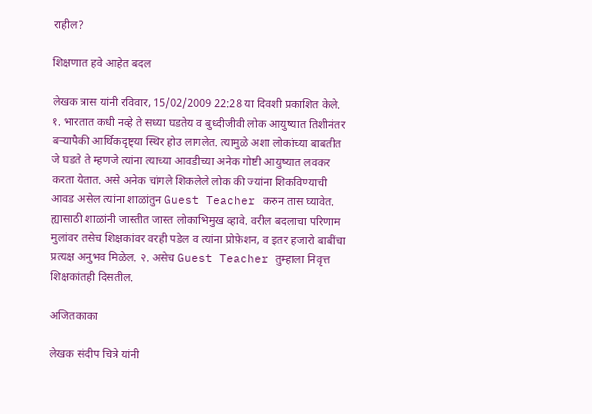राहील?

शिक्षणात हवे आहेत बदल

लेखक त्रास यांनी रविवार, 15/02/2009 22:28 या दिवशी प्रकाशित केले.
१. भारतात कधी नव्हे ते सध्या घडतेय व बुध्दीजीवी लोक आयुष्यात तिशीनंतर बऱ्यापैकी आर्थिकदृष्ट्या स्थिर होउ लागलेत. त्यामुळे अशा लोकांच्या बाबतीत जे घडते ते म्हणजे त्यांना त्याच्या आवडीच्या अनेक गोष्टी आयुष्यात लवकर करता येतात. असे अनेक चांगले शिकलेले लोक की ज्यांना शिकविण्याची आवड असेल त्यांना शाळांतुन Guest Teacher करुन तास घ्यावेत. ह्यासाठी शाळांनी जास्तीत जास्त लोकाभिमुख व्हावे. वरील बदलाचा परिणाम मुलांवर तसेच शिक्षकांवर वरही पडेल व त्यांना प्रोफ़ेशन, व इतर हजारो बाबींचा प्रत्यक्ष अनुभव मिळेल. २. असेच Guest Teacher तुम्हाला निवृत्त शिक्षकांतही दिसतील.

अजितकाका

लेखक संदीप चित्रे यांनी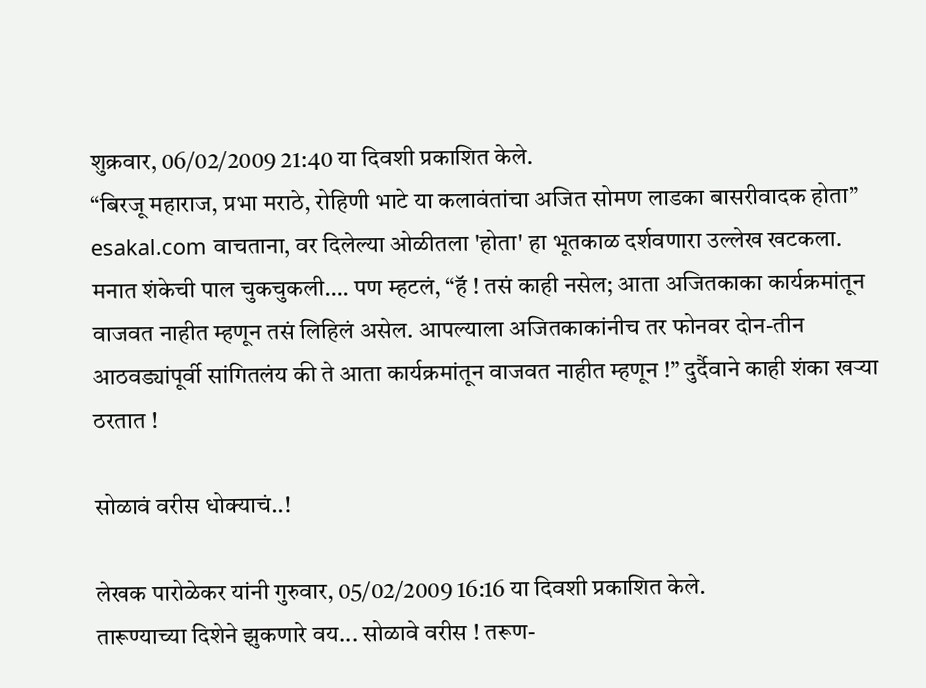शुक्रवार, 06/02/2009 21:40 या दिवशी प्रकाशित केले.
“बिरजू महाराज, प्रभा मराठे, रोहिणी भाटे या कलावंतांचा अजित सोमण लाडका बासरीवादक होता” esakal.com वाचताना, वर दिलेल्या ओळीतला 'होता' हा भूतकाळ दर्शवणारा उल्लेख खटकला. मनात शंकेची पाल चुकचुकली…. पण म्हटलं, “हॅ ! तसं काही नसेल; आता अजितकाका कार्यक्रमांतून वाजवत नाहीत म्हणून तसं लिहिलं असेल. आपल्याला अजितकाकांनीच तर फोनवर दोन-तीन आठवड्यांपूर्वी सांगितलंय की ते आता कार्यक्रमांतून वाजवत नाहीत म्हणून !” दुर्दैवाने काही शंका खऱ्या ठरतात !

सोळावं वरीस धोक्याचं..!

लेखक पारोळेकर यांनी गुरुवार, 05/02/2009 16:16 या दिवशी प्रकाशित केले.
तारूण्याच्या दिशेने झुकणारे वय... सोळावे वरीस ! तरूण-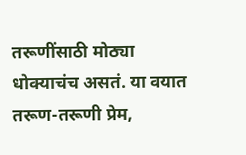तरूणींसाठी मोठ्या धोक्याचंच असतं. या वयात तरूण-तरूणी प्रेम,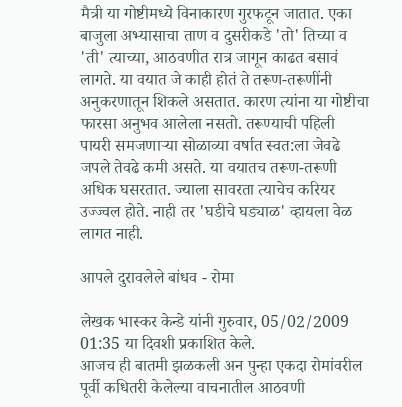मैत्री या गोष्टीमध्ये विनाकारण गुरफटून जातात. एका बाजुला अभ्यासाचा ताण व दुसरीकडे 'तो' तिच्या व 'ती' त्याच्या, आठवणीत रात्र जागून काढत बसावं लागते. या वयात जे काही होतं ते तरूण-तरूणींनी अनुकरणातून शिकले असतात. कारण त्यांना या गोष्टीचा फारसा अनुभव आलेला नसतो. तरूण्याची पहिली पायरी समजणार्‍या सोळाव्या वर्षात स्वत:ला जेवढे जपले तेवढे कमी असते. या वयातच तरूण-तरूणी अधिक घसरतात. ज्याला सावरता त्याचेच करियर उज्ज्वल होते. नाही तर 'घडीचे घड्याळ' व्हायला वेळ लागत नाही.

आपले दुरावलेले बांधव - रोमा

लेखक भास्कर केन्डे यांनी गुरुवार, 05/02/2009 01:35 या दिवशी प्रकाशित केले.
आजच ही बातमी झळकली अन पुन्हा एकदा रोमांवरील पूर्वी कधितरी केलेल्या वाचनातील आठवणी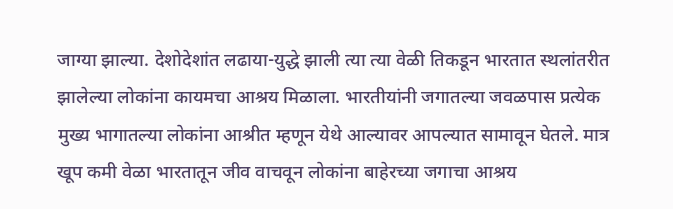जाग्या झाल्या. देशोदेशांत लढाया-युद्धे झाली त्या त्या वेळी तिकडून भारतात स्थलांतरीत झालेल्या लोकांना कायमचा आश्रय मिळाला. भारतीयांनी जगातल्या जवळपास प्रत्येक मुख्य भागातल्या लोकांना आश्रीत म्हणून येथे आल्यावर आपल्यात सामावून घेतले. मात्र खूप कमी वेळा भारतातून जीव वाचवून लोकांना बाहेरच्या जगाचा आश्रय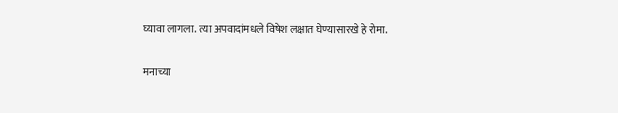घ्यावा लागला. त्या अपवादांमधले विषेश लक्षात घेण्यासारखे हे रोमा.

मनाच्या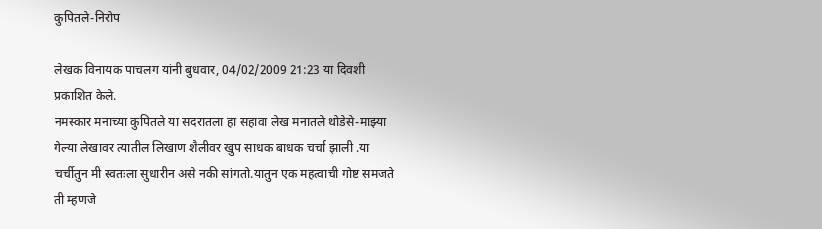कुपितले-निरोप

लेखक विनायक पाचलग यांनी बुधवार, 04/02/2009 21:23 या दिवशी प्रकाशित केले.
नमस्कार मनाच्या कुपितले या सदरातला हा सहावा लेख मनातले थोडेसे-माझ्या गेल्या लेखावर त्यातील लिखाण शैलीवर खुप साधक बाधक चर्चा झाली .या चर्चीतुन मी स्वतःला सुधारीन असे नकी सांगतो.यातुन एक महत्वाची गोष्ट समजते ती म्हणजे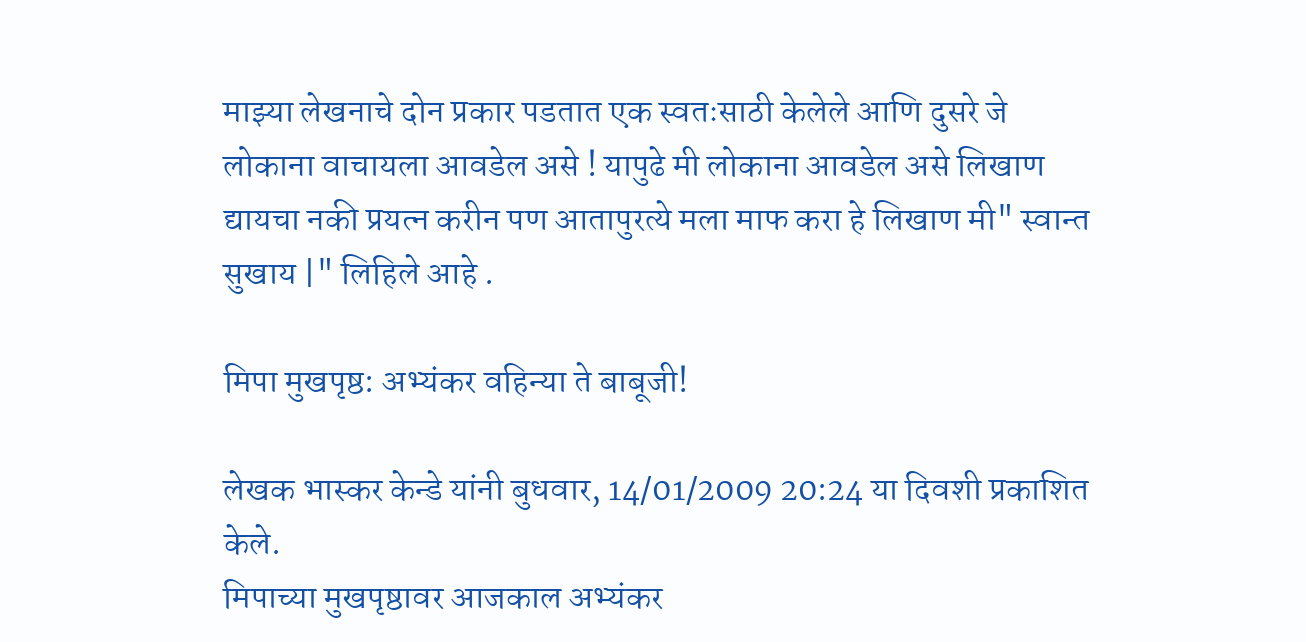माझ्या लेखनाचे दोन प्रकार पडतात एक स्वतःसाठी केलेले आणि दुसरे जे लोकाना वाचायला आवडेल असे ! यापुढे मी लोकाना आवडेल असे लिखाण द्यायचा नकी प्रयत्न करीन पण आतापुरत्ये मला माफ करा हे लिखाण मी" स्वान्त सुखाय |" लिहिले आहे .

मिपा मुखपृष्ठ: अभ्यंकर वहिन्या ते बाबूजी!

लेखक भास्कर केन्डे यांनी बुधवार, 14/01/2009 20:24 या दिवशी प्रकाशित केले.
मिपाच्या मुखपृष्ठावर आजकाल अभ्यंकर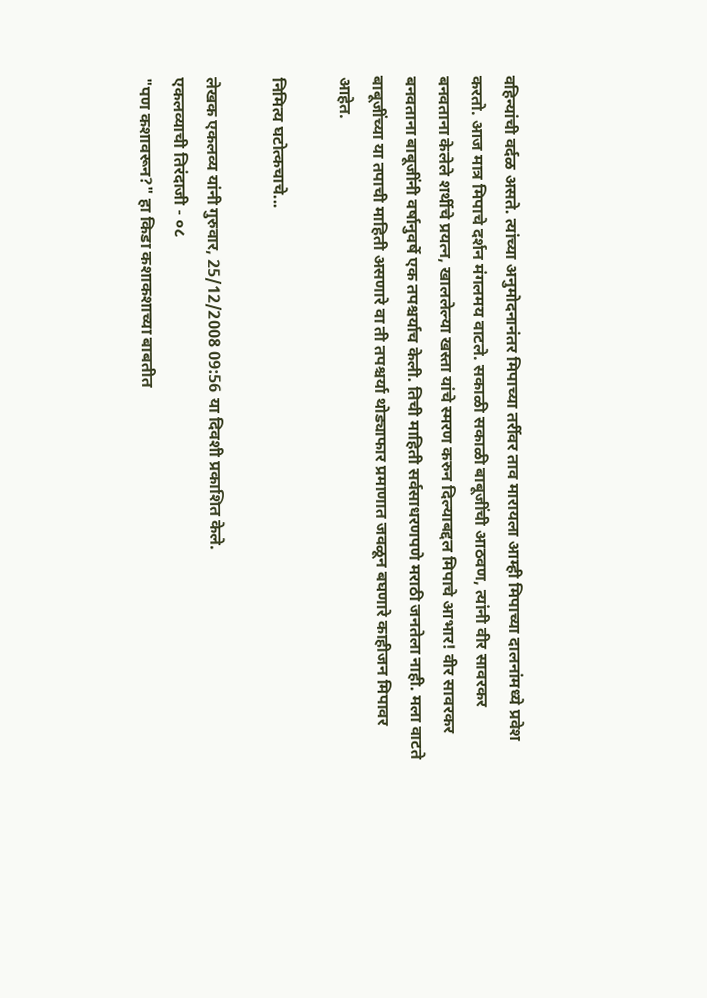वहिन्यांची वर्दळ असते. त्यांच्या अनुमोदनानंतर मिपाच्या तर्रीवर ताव मारायला आम्ही मिपाच्या दालनांमध्ये प्रवेश करतो. आज मात्र मिपाचे दर्शन मंगलमय वाटले. सकाळी सकाळी बाबूजींची आठवण, त्यांनी वीर सावरकर बनवताना केलेले शर्थीचे प्रयत्न, खाललेल्या खस्ता यांचे स्मरण करुन दिल्याबद्दल मिपाचे आभार! वीर सावरकर बनवताना बाबूजींनी वर्षानुवर्षे एक तपश्चर्याच केली. तिची माहिती सर्वसाधरणपणे मराठी जनतेला नाही. मला वाटते बाबूजींच्या या तपाची माहिती असणारे वा ती तपश्चर्या थोड्याफार प्रमाणात जवळून बघणारे काहीजन मिपावर आहेत.

निमित्य घटोत्कचाचे...

लेखक एकलव्य यांनी गुरुवार, 25/12/2008 09:56 या दिवशी प्रकाशित केले.
एकलव्याची तिरंदाजी - ०८
"पण कशावरून?" हा किडा कशाकशाच्या बाबतीत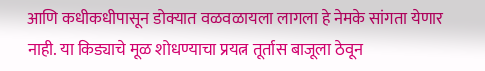आणि कधीकधीपासून डोक्यात वळवळायला लागला हे नेमके सांगता येणार नाही. या किड्याचे मूळ शोधण्याचा प्रयत्न तूर्तास बाजूला ठेवून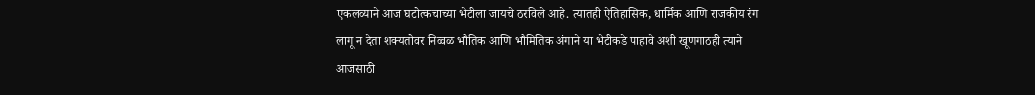एकलव्याने आज घटोत्कचाच्या भेटीला जायचे ठरविले आहे. त्यातही ऐतिहासिक, धार्मिक आणि राजकीय रंग लागू न देता शक्यतोवर निव्वळ भौतिक आणि भौमितिक अंगाने या भेटीकडे पाहावे अशी खूणगाठही त्याने आजसाठी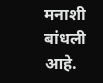मनाशी बांधली आहे.